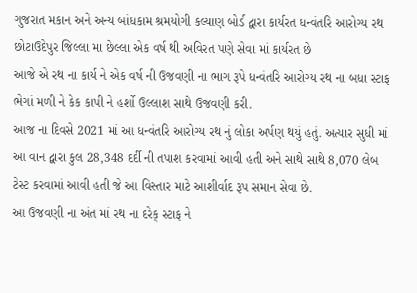ગુજરાત મકાન અને અન્ય બાંધકામ શ્રમયોગી કલ્યાણ બોર્ડ દ્વારા કાર્યરત ધન્વંતરિ આરોગ્ય રથ છોટાઉદેપુર જિલ્લા મા છેલ્લા એક વર્ષ થી અવિરત પણે સેવા માં કાર્યરત છે
આજે એ રથ ના કાર્ય ને એક વર્ષ ની ઉજવણી ના ભાગ રૂપે ધન્વંતરિ આરોગ્ય રથ ના બધા સ્ટાફ ભેગાં મળી ને કેક કાપી ને હર્શો ઉલ્લાશ સાથે ઉજવણી કરી.
આજ ના દિવસે 2021 માં આ ધન્વંતરિ આરોગ્ય રથ નું લોકા અર્પણ થયું હતું. અત્યાર સુધી માં આ વાન દ્વારા કુલ 28,348 દર્દી ની તપાશ કરવામાં આવી હતી અને સાથે સાથે 8,070 લેબ ટેસ્ટ કરવામાં આવી હતી જે આ વિસ્તાર માટે આશીર્વાદ રૂપ સમાન સેવા છે.
આ ઉજવણી ના અંત માં રથ ના દરેક્ સ્ટાફ ને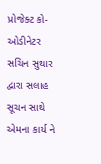પ્રોજેક્ટ કો-ઓડીનેટર સચિન સુથાર દ્વારા સલાહ સૂચન સાથે એમના કાર્ય ને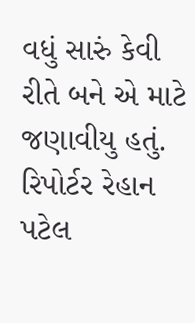વધું સારું કેવી રીતે બને એ માટે જણાવીયુ હતું.
રિપોર્ટર રેહાન પટેલ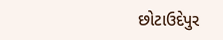છોટાઉદેપુર